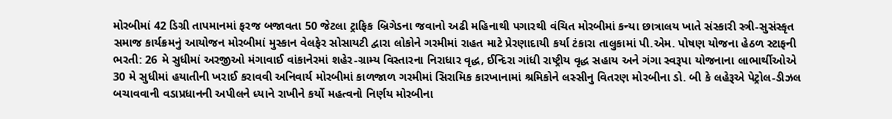મોરબીમાં 42 ડિગ્રી તાપમાનમાં ફરજ બજાવતા 50 જેટલા ટ્રાફિક બ્રિગેડના જવાનો અઢી મહિનાથી પગારથી વંચિત મોરબીમાં કન્યા છાત્રાલય ખાતે સંસ્કારી સ્ત્રી-સુસંસ્કૃત સમાજ કાર્યક્રમનું આયોજન મોરબીમાં મુસ્કાન વેલફેર સોસાયટી દ્વારા લોકોને ગરમીમાં રાહત માટે પ્રેરણાદાયી કર્યા ટંકારા તાલુકામાં પી.એમ. પોષણ યોજના હેઠળ સ્ટાફની ભરતી: 26 મે સુધીમાં અરજીઓ મંગાવાઈ વાંકાનેરમાં શહેર-ગ્રામ્ય વિસ્તારના નિરાધાર વૃદ્ધ, ઈન્દિરા ગાંધી રાષ્ટ્રીય વૃદ્ધ સહાય અને ગંગા સ્વરૂપા યોજનાના લાભાર્થીઓએ 30 મે સુધીમાં હયાતીની ખરાઈ કરાવવી અનિવાર્ય મોરબીમાં કાળજાળ ગરમીમાં સિરામિક કારખાનામાં શ્રમિકોને લસ્સીનુ વિતરણ મોરબીના ડો. બી કે લહેરૂએ પેટ્રોલ-ડીઝલ બચાવવાની વડાપ્રધાનની અપીલને ધ્યાને રાખીને કર્યો મહત્વનો નિર્ણય મોરબીના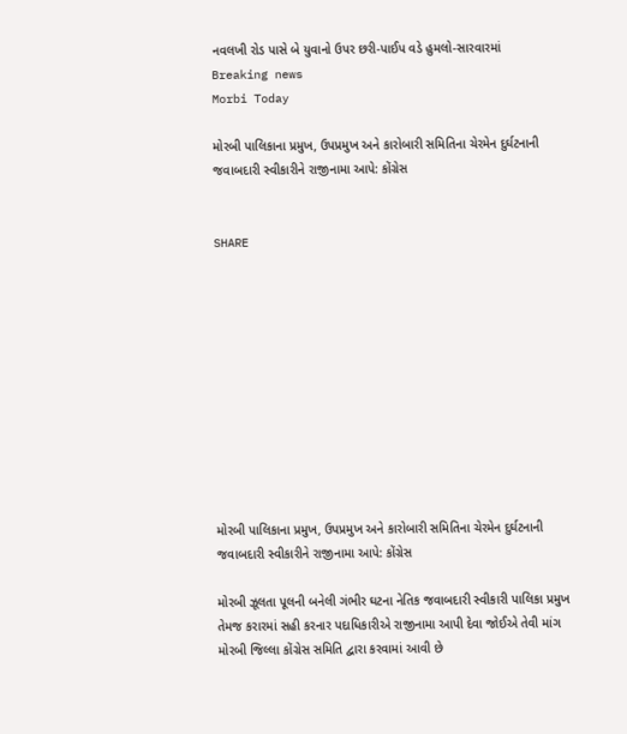નવલખી રોડ પાસે બે યુવાનો ઉપર છરી-પાઈપ વડે હુમલો-સારવારમાં
Breaking news
Morbi Today

મોરબી પાલિકાના પ્રમુખ, ઉપપ્રમુખ અને કારોબારી સમિતિના ચેરમેન દુર્ઘટનાની જવાબદારી સ્વીકારીને રાજીનામા આપે: કોંગ્રેસ


SHARE











મોરબી પાલિકાના પ્રમુખ, ઉપપ્રમુખ અને કારોબારી સમિતિના ચેરમેન દુર્ઘટનાની જવાબદારી સ્વીકારીને રાજીનામા આપે: કોંગ્રેસ

મોરબી ઝૂલતા પૂલની બનેલી ગંભીર ઘટના નેતિક જવાબદારી સ્વીકારી પાલિકા પ્રમુખ તેમજ કરારમાં સહી કરનાર પદાધિકારીએ રાજીનામા આપી દેવા જોઈએ તેવી માંગ મોરબી જિલ્લા કોંગ્રેસ સમિતિ દ્વારા કરવામાં આવી છે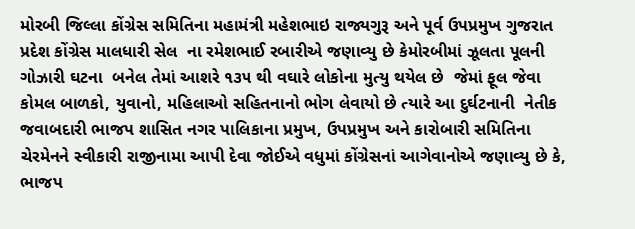મોરબી જિલ્લા કોંગ્રેસ સમિતિના મહામંત્રી મહેશભાઇ રાજ્યગુરૂ અને પૂર્વ ઉપપ્રમુખ ગુજરાત પ્રદેશ કોંગ્રેસ માલધારી સેલ  ના રમેશભાઈ રબારીએ જણાવ્યુ છે કેમોરબીમાં ઝૂલતા પૂલની ગોઝારી ઘટના  બનેલ તેમાં આશરે ૧૩૫ થી વઘારે લોકોના મુત્યુ થયેલ છે  જેમાં ફૂલ જેવા કોમલ બાળકો, યુવાનો, મહિલાઓ સહિતનાનો ભોગ લેવાયો છે ત્યારે આ દુર્ઘટનાની  નેતીક જવાબદારી ભાજપ શાસિત નગર પાલિકાના પ્રમુખ, ઉપપ્રમુખ અને કારોબારી સમિતિના ચેરમેનને સ્વીકારી રાજીનામા આપી દેવા જોઈએ વધુમાં કોંગ્રેસનાં આગેવાનોએ જણાવ્યુ છે કે, ભાજપ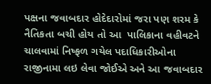પક્ષના જવાબદાર હોદેદારોમાં જરા પણ શરમ કે નૈતિકતા બચી હોય તો આ  પાલિકાના વહીવટને ચાલવામાં નિષ્ફળ ગયેલ પદાધિકારીઓના રાજીનામા લઇ લેવા જોઈએ અને આ જવાબદાર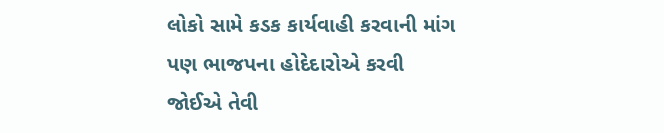લોકો સામે કડક કાર્યવાહી કરવાની માંગ પણ ભાજપના હોદેદારોએ કરવી જોઈએ તેવી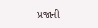પ્રજાની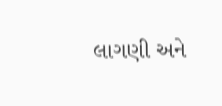લાગણી અને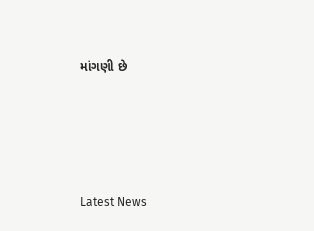માંગણી છે






Latest News